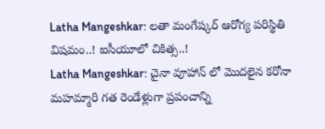Latha Mangeshkar: లతా మంగేష్కర్ ఆరోగ్య పరిస్థితి విషమం..! ఐసీయూలో చికిత్స..!
Latha Mangeshkar: చైనా వూహాన్ లో మొదలైన కరోనా మహమ్మారి గత రెండేళ్లుగా ప్రపంచాన్ని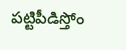పట్టిపీడిస్తోం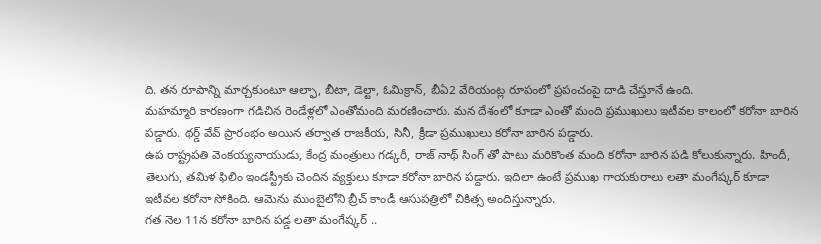ది. తన రూపాన్ని మార్చకుంటూ ఆల్ఫా, బీటా, డెల్టా, ఓమిక్రాన్, బీఏ2 వేరియంట్ల రూపంలో ప్రపంచంపై దాడి చేస్తూనే ఉంది.
మహమ్మారి కారణంగా గడిచిన రెండేళ్లలో ఎంతోమంది మరణించారు. మన దేశంలో కూడా ఎంతో మంది ప్రముఖులు ఇటీవల కాలంలో కరోనా బారిన పడ్డారు. థర్డ్ వేవ్ ప్రారంభం అయిన తర్వాత రాజకీయ, సినీ, క్రీడా ప్రముఖులు కరోనా బారిన పడ్డారు.
ఉప రాష్ట్రపతి వెంకయ్యనాయుడు, కేంద్ర మంత్రులు గడ్కరీ, రాజ్ నాథ్ సింగ్ తో పాటు మరికొంత మంది కరోనా బారిన పడి కోలుకున్నారు. హిందీ, తెలుగు, తమిళ ఫిలిం ఇండస్ట్రీకు చెందిన వ్యక్తులు కూడా కరోనా బారిన పడ్దారు. ఇదిలా ఉంటే ప్రముఖ గాయకురాలు లతా మంగేష్కర్ కూడా ఇటీవల కరోనా సోకింది. ఆమెను ముంబైలోని బ్రీచ్ కాండీ ఆసుపత్రిలో చికిత్స అందిస్తున్నారు.
గత నెల 11న కరోనా బారిన పడ్డ లతా మంగేష్కర్ ..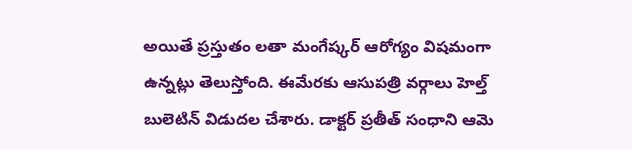అయితే ప్రస్తుతం లతా మంగేష్కర్ ఆరోగ్యం విషమంగా ఉన్నట్లు తెలుస్తోంది. ఈమేరకు ఆసుపత్రి వర్గాలు హెల్త్ బులెటిన్ విడుదల చేశారు. డాక్టర్ ప్రతీత్ సంధాని ఆమె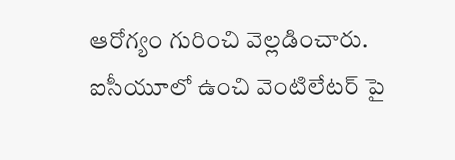ఆరోగ్యం గురించి వెల్లడించారు. ఐసీయూలో ఉంచి వెంటిలేటర్ పై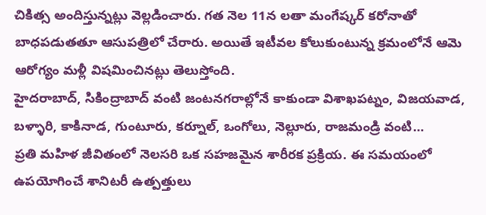చికిత్స అందిస్తున్నట్లు వెల్లడించారు. గత నెల 11న లతా మంగేష్కర్ కరోనాతో బాధపడుతతూ ఆసుపత్రిలో చేరారు. అయితే ఇటీవల కోలుకుంటున్న క్రమంలోనే ఆమె ఆరోగ్యం మళ్లీ విషమించినట్లు తెలుస్తోంది.
హైదరాబాద్, సికింద్రాబాద్ వంటి జంటనగరాల్లోనే కాకుండా విశాఖపట్నం, విజయవాడ, బళ్ళారి, కాకినాడ, గుంటూరు, కర్నూల్, ఒంగోలు, నెల్లూరు, రాజమండ్రి వంటి…
ప్రతి మహిళ జీవితంలో నెలసరి ఒక సహజమైన శారీరక ప్రక్రియ. ఈ సమయంలో ఉపయోగించే శానిటరీ ఉత్పత్తులు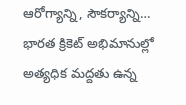ఆరోగ్యాన్ని, సౌకర్యాన్ని…
భారత క్రికెట్ అభిమానుల్లో అత్యధిక మద్దతు ఉన్న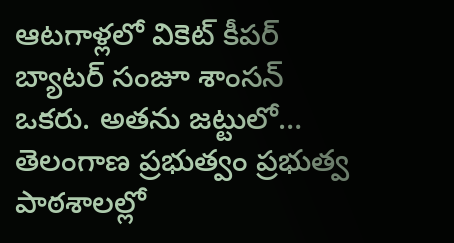ఆటగాళ్లలో వికెట్ కీపర్ బ్యాటర్ సంజూ శాంసన్ ఒకరు. అతను జట్టులో…
తెలంగాణ ప్రభుత్వం ప్రభుత్వ పాఠశాలల్లో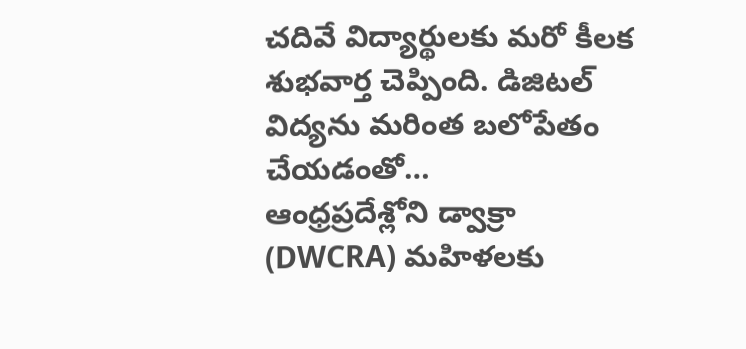చదివే విద్యార్థులకు మరో కీలక శుభవార్త చెప్పింది. డిజిటల్ విద్యను మరింత బలోపేతం చేయడంతో…
ఆంధ్రప్రదేశ్లోని డ్వాక్రా (DWCRA) మహిళలకు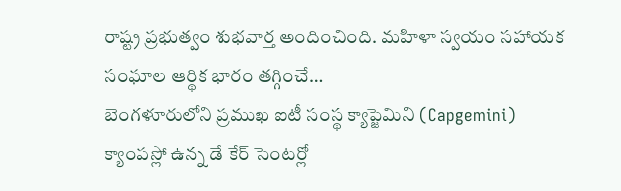రాష్ట్ర ప్రభుత్వం శుభవార్త అందించింది. మహిళా స్వయం సహాయక సంఘాల ఆర్థిక భారం తగ్గించే…
బెంగళూరులోని ప్రముఖ ఐటీ సంస్థ క్యాప్జెమిని (Capgemini) క్యాంపస్లో ఉన్న డే కేర్ సెంటర్లో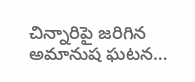చిన్నారిపై జరిగిన అమానుష ఘటన…